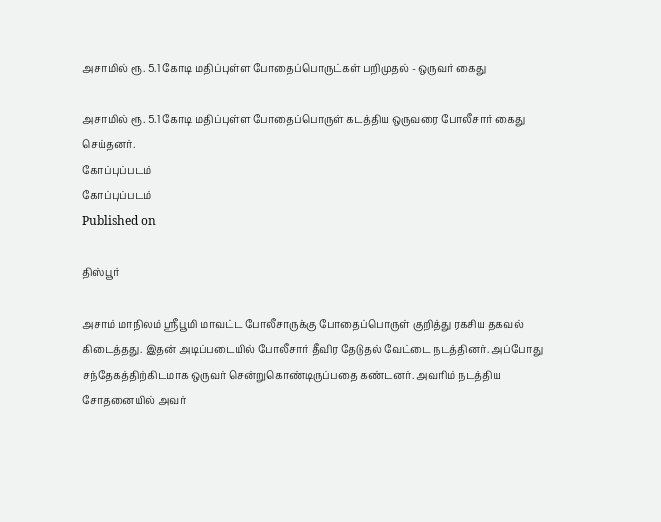அசாமில் ரூ. 5.1 கோடி மதிப்புள்ள போதைப்பொருட்கள் பறிமுதல் - ஒருவர் கைது

அசாமில் ரூ. 5.1 கோடி மதிப்புள்ள போதைப்பொருள் கடத்திய ஒருவரை போலீசார் கைது செய்தனர்.
கோப்புப்படம்
கோப்புப்படம்
Published on

திஸ்பூர்

அசாம் மாநிலம் ஸ்ரீபூமி மாவட்ட போலீசாருக்கு போதைப்பொருள் குறித்து ரகசிய தகவல் கிடைத்தது. இதன் அடிப்படையில் போலீசார் தீவிர தேடுதல் வேட்டை நடத்தினர். அப்போது சந்தேகத்திற்கிடமாக ஒருவர் சென்றுகொண்டிருப்பதை கண்டனர். அவரிம் நடத்திய சோதனையில் அவர்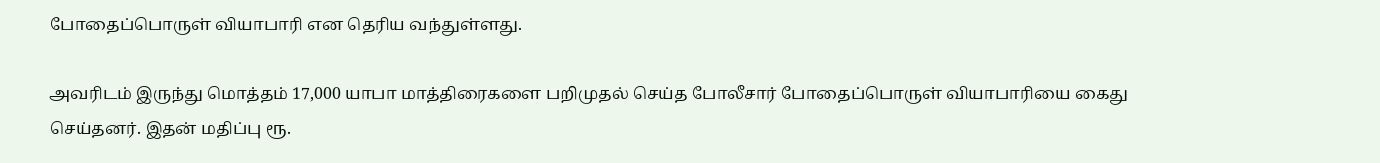போதைப்பொருள் வியாபாரி என தெரிய வந்துள்ளது.

அவரிடம் இருந்து மொத்தம் 17,000 யாபா மாத்திரைகளை பறிமுதல் செய்த போலீசார் போதைப்பொருள் வியாபாரியை கைது செய்தனர். இதன் மதிப்பு ரூ.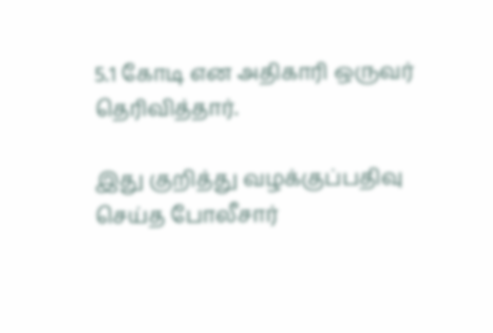5.1 கோடி என அதிகாரி ஒருவர் தெரிவித்தார்.

இது குறித்து வழக்குப்பதிவு செய்த போலீசார்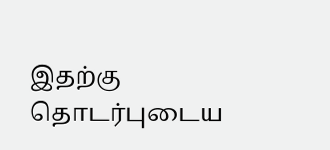இதற்கு தொடர்புடைய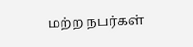மற்ற நபர்கள்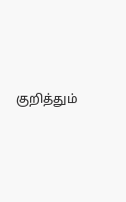குறித்தும்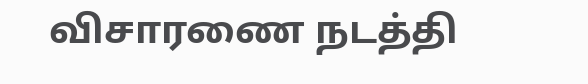விசாரணை நடத்தி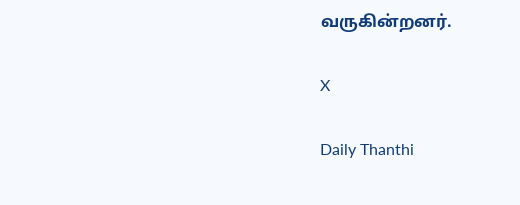வருகின்றனர்.

X

Daily Thanthi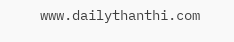www.dailythanthi.com